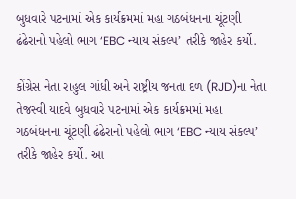બુધવારે પટનામાં એક કાર્યક્રમમાં મહા ગઠબંધનના ચૂંટણી ઢંઢેરાનો પહેલો ભાગ ‘EBC ન્યાય સંકલ્પ’ તરીકે જાહેર કર્યો.

કોંગ્રેસ નેતા રાહુલ ગાંધી અને રાષ્ટ્રીય જનતા દળ (RJD)ના નેતા તેજસ્વી યાદવે બુધવારે પટનામાં એક કાર્યક્રમમાં મહા ગઠબંધનના ચૂંટણી ઢંઢેરાનો પહેલો ભાગ ‘EBC ન્યાય સંકલ્પ’ તરીકે જાહેર કર્યો. આ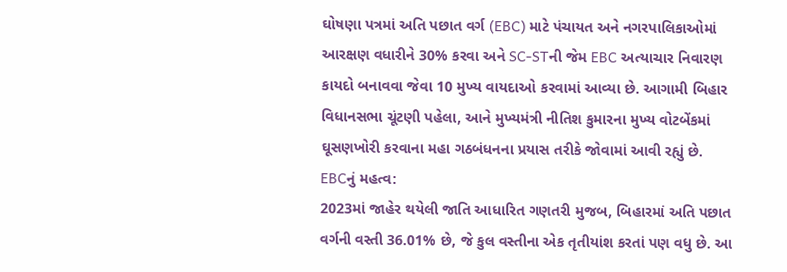ઘોષણા પત્રમાં અતિ પછાત વર્ગ (EBC) માટે પંચાયત અને નગરપાલિકાઓમાં આરક્ષણ વધારીને 30% કરવા અને SC-STની જેમ EBC અત્યાચાર નિવારણ કાયદો બનાવવા જેવા 10 મુખ્ય વાયદાઓ કરવામાં આવ્યા છે. આગામી બિહાર વિધાનસભા ચૂંટણી પહેલા, આને મુખ્યમંત્રી નીતિશ કુમારના મુખ્ય વોટબેંકમાં ઘૂસણખોરી કરવાના મહા ગઠબંધનના પ્રયાસ તરીકે જોવામાં આવી રહ્યું છે.
EBCનું મહત્વ:
2023માં જાહેર થયેલી જાતિ આધારિત ગણતરી મુજબ, બિહારમાં અતિ પછાત વર્ગની વસ્તી 36.01% છે, જે કુલ વસ્તીના એક તૃતીયાંશ કરતાં પણ વધુ છે. આ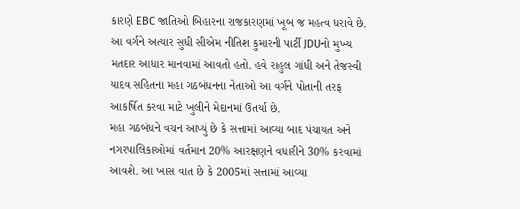કારણે EBC જાતિઓ બિહારના રાજકારણમાં ખૂબ જ મહત્વ ધરાવે છે. આ વર્ગને અત્યાર સુધી સીએમ નીતિશ કુમારની પાર્ટી JDUનો મુખ્ય મતદાર આધાર માનવામાં આવતો હતો. હવે રાહુલ ગાંધી અને તેજસ્વી યાદવ સહિતના મહા ગઠબંધનના નેતાઓ આ વર્ગને પોતાની તરફ આકર્ષિત કરવા માટે ખુલીને મેદાનમાં ઉતર્યા છે.
મહા ગઠબંધને વચન આપ્યું છે કે સત્તામાં આવ્યા બાદ પંચાયત અને નગરપાલિકાઓમાં વર્તમાન 20% આરક્ષણને વધારીને 30% કરવામાં આવશે. આ ખાસ વાત છે કે 2005માં સત્તામાં આવ્યા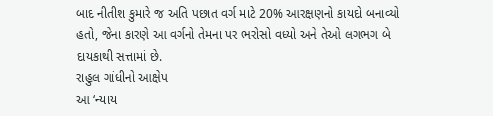બાદ નીતીશ કુમારે જ અતિ પછાત વર્ગ માટે 20% આરક્ષણનો કાયદો બનાવ્યો હતો, જેના કારણે આ વર્ગનો તેમના પર ભરોસો વધ્યો અને તેઓ લગભગ બે દાયકાથી સત્તામાં છે.
રાહુલ ગાંધીનો આક્ષેપ
આ ‘ન્યાય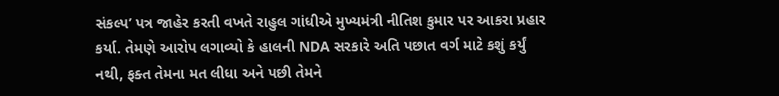સંકલ્પ’ પત્ર જાહેર કરતી વખતે રાહુલ ગાંધીએ મુખ્યમંત્રી નીતિશ કુમાર પર આકરા પ્રહાર કર્યા. તેમણે આરોપ લગાવ્યો કે હાલની NDA સરકારે અતિ પછાત વર્ગ માટે કશું કર્યું નથી, ફક્ત તેમના મત લીધા અને પછી તેમને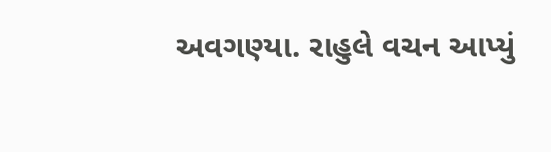અવગણ્યા. રાહુલે વચન આપ્યું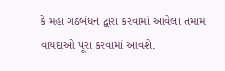કે મહા ગઠબંધન દ્વારા કરવામાં આવેલા તમામ વાયદાઓ પૂરા કરવામાં આવશે.